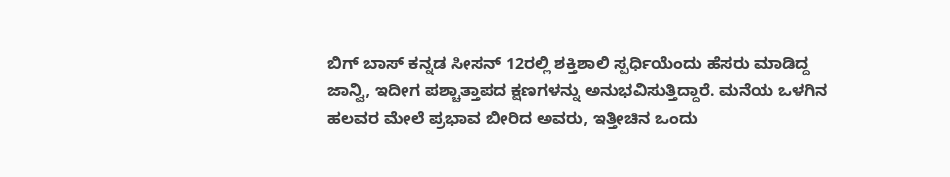ಬಿಗ್ ಬಾಸ್ ಕನ್ನಡ ಸೀಸನ್ 12ರಲ್ಲಿ ಶಕ್ತಿಶಾಲಿ ಸ್ಪರ್ಧಿಯೆಂದು ಹೆಸರು ಮಾಡಿದ್ದ ಜಾನ್ವಿ, ಇದೀಗ ಪಶ್ಚಾತ್ತಾಪದ ಕ್ಷಣಗಳನ್ನು ಅನುಭವಿಸುತ್ತಿದ್ದಾರೆ. ಮನೆಯ ಒಳಗಿನ ಹಲವರ ಮೇಲೆ ಪ್ರಭಾವ ಬೀರಿದ ಅವರು, ಇತ್ತೀಚಿನ ಒಂದು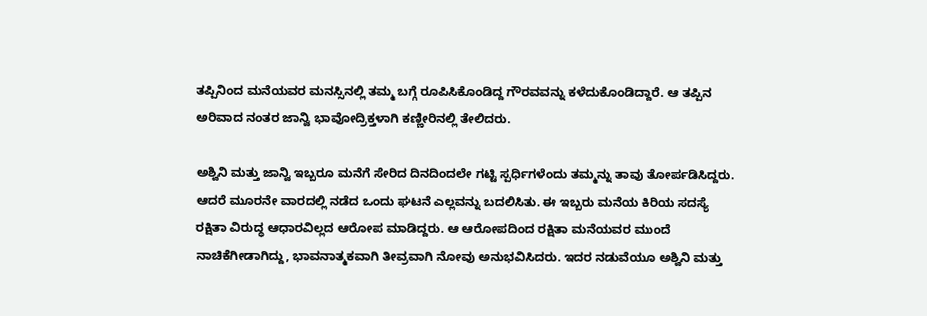ತಪ್ಪಿನಿಂದ ಮನೆಯವರ ಮನಸ್ಸಿನಲ್ಲಿ ತಮ್ಮ ಬಗ್ಗೆ ರೂಪಿಸಿಕೊಂಡಿದ್ದ ಗೌರವವನ್ನು ಕಳೆದುಕೊಂಡಿದ್ದಾರೆ. ಆ ತಪ್ಪಿನ ಅರಿವಾದ ನಂತರ ಜಾನ್ವಿ ಭಾವೋದ್ರಿಕ್ತಳಾಗಿ ಕಣ್ಣೀರಿನಲ್ಲಿ ತೇಲಿದರು.

ಅಶ್ವಿನಿ ಮತ್ತು ಜಾನ್ವಿ ಇಬ್ಬರೂ ಮನೆಗೆ ಸೇರಿದ ದಿನದಿಂದಲೇ ಗಟ್ಟಿ ಸ್ಪರ್ಧಿಗಳೆಂದು ತಮ್ಮನ್ನು ತಾವು ತೋರ್ಪಡಿಸಿದ್ದರು. ಆದರೆ ಮೂರನೇ ವಾರದಲ್ಲಿ ನಡೆದ ಒಂದು ಘಟನೆ ಎಲ್ಲವನ್ನು ಬದಲಿಸಿತು. ಈ ಇಬ್ಬರು ಮನೆಯ ಕಿರಿಯ ಸದಸ್ಯೆ ರಕ್ಷಿತಾ ವಿರುದ್ಧ ಆಧಾರವಿಲ್ಲದ ಆರೋಪ ಮಾಡಿದ್ದರು. ಆ ಆರೋಪದಿಂದ ರಕ್ಷಿತಾ ಮನೆಯವರ ಮುಂದೆ ನಾಚಿಕೆಗೀಡಾಗಿದ್ದು, ಭಾವನಾತ್ಮಕವಾಗಿ ತೀವ್ರವಾಗಿ ನೋವು ಅನುಭವಿಸಿದರು. ಇದರ ನಡುವೆಯೂ ಅಶ್ವಿನಿ ಮತ್ತು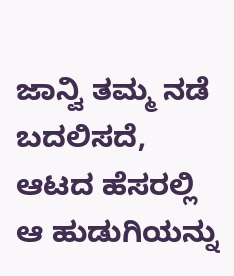ಜಾನ್ವಿ ತಮ್ಮ ನಡೆ ಬದಲಿಸದೆ, ಆಟದ ಹೆಸರಲ್ಲಿ ಆ ಹುಡುಗಿಯನ್ನು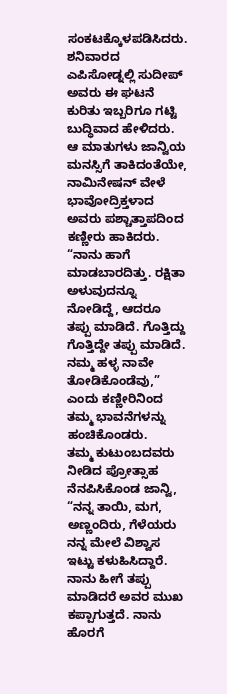ಸಂಕಟಕ್ಕೊಳಪಡಿಸಿದರು.
ಶನಿವಾರದ ಎಪಿಸೋಡ್ನಲ್ಲಿ ಸುದೀಪ್ ಅವರು ಈ ಘಟನೆ ಕುರಿತು ಇಬ್ಬರಿಗೂ ಗಟ್ಟಿ ಬುದ್ಧಿವಾದ ಹೇಳಿದರು. ಆ ಮಾತುಗಳು ಜಾನ್ವಿಯ ಮನಸ್ಸಿಗೆ ತಾಕಿದಂತೆಯೇ, ನಾಮಿನೇಷನ್ ವೇಳೆ ಭಾವೋದ್ರಿಕ್ತಳಾದ ಅವರು ಪಶ್ಚಾತ್ತಾಪದಿಂದ ಕಣ್ಣೀರು ಹಾಕಿದರು. “ನಾನು ಹಾಗೆ ಮಾಡಬಾರದಿತ್ತು. ರಕ್ಷಿತಾ ಅಳುವುದನ್ನೂ ನೋಡಿದ್ದೆ, ಆದರೂ ತಪ್ಪು ಮಾಡಿದೆ. ಗೊತ್ತಿದ್ದು ಗೊತ್ತಿದ್ದೇ ತಪ್ಪು ಮಾಡಿದೆ. ನಮ್ಮ ಹಳ್ಳ ನಾವೇ ತೋಡಿಕೊಂಡೆವು,” ಎಂದು ಕಣ್ಣೀರಿನಿಂದ ತಮ್ಮ ಭಾವನೆಗಳನ್ನು ಹಂಚಿಕೊಂಡರು.
ತಮ್ಮ ಕುಟುಂಬದವರು ನೀಡಿದ ಪ್ರೋತ್ಸಾಹ ನೆನಪಿಸಿಕೊಂಡ ಜಾನ್ವಿ, “ನನ್ನ ತಾಯಿ, ಮಗ, ಅಣ್ಣಂದಿರು, ಗೆಳೆಯರು ನನ್ನ ಮೇಲೆ ವಿಶ್ವಾಸ ಇಟ್ಟು ಕಳುಹಿಸಿದ್ದಾರೆ. ನಾನು ಹೀಗೆ ತಪ್ಪು ಮಾಡಿದರೆ ಅವರ ಮುಖ ಕಪ್ಪಾಗುತ್ತದೆ. ನಾನು ಹೊರಗೆ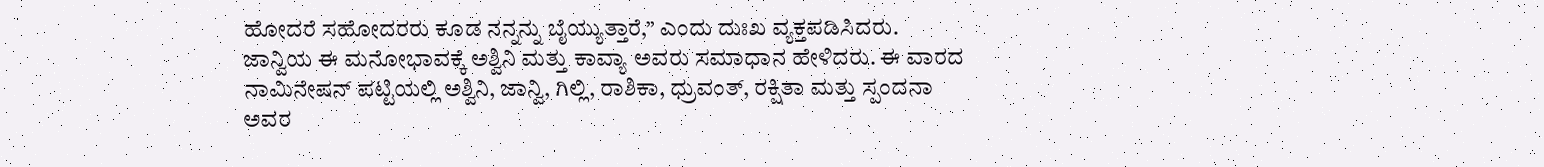ಹೋದರೆ ಸಹೋದರರು ಕೂಡ ನನ್ನನ್ನು ಬೈಯ್ಯುತ್ತಾರೆ,” ಎಂದು ದುಃಖ ವ್ಯಕ್ತಪಡಿಸಿದರು.
ಜಾನ್ವಿಯ ಈ ಮನೋಭಾವಕ್ಕೆ ಅಶ್ವಿನಿ ಮತ್ತು ಕಾವ್ಯಾ ಅವರು ಸಮಾಧಾನ ಹೇಳಿದರು. ಈ ವಾರದ ನಾಮಿನೇಷನ್ ಪಟ್ಟಿಯಲ್ಲಿ ಅಶ್ವಿನಿ, ಜಾನ್ವಿ, ಗಿಲ್ಲಿ, ರಾಶಿಕಾ, ಧ್ರುವಂತ್, ರಕ್ಷಿತಾ ಮತ್ತು ಸ್ಪಂದನಾ ಅವರ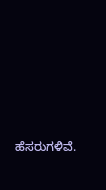ಹೆಸರುಗಳಿವೆ.